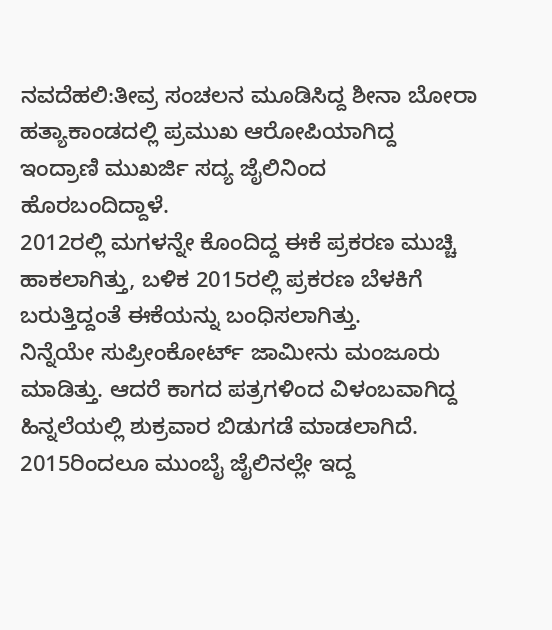ನವದೆಹಲಿ:ತೀವ್ರ ಸಂಚಲನ ಮೂಡಿಸಿದ್ದ ಶೀನಾ ಬೋರಾ ಹತ್ಯಾಕಾಂಡದಲ್ಲಿ ಪ್ರಮುಖ ಆರೋಪಿಯಾಗಿದ್ದ ಇಂದ್ರಾಣಿ ಮುಖರ್ಜಿ ಸದ್ಯ ಜೈಲಿನಿಂದ ಹೊರಬಂದಿದ್ದಾಳೆ.
2012ರಲ್ಲಿ ಮಗಳನ್ನೇ ಕೊಂದಿದ್ದ ಈಕೆ ಪ್ರಕರಣ ಮುಚ್ಚಿ ಹಾಕಲಾಗಿತ್ತು, ಬಳಿಕ 2015ರಲ್ಲಿ ಪ್ರಕರಣ ಬೆಳಕಿಗೆ ಬರುತ್ತಿದ್ದಂತೆ ಈಕೆಯನ್ನು ಬಂಧಿಸಲಾಗಿತ್ತು.
ನಿನ್ನೆಯೇ ಸುಪ್ರೀಂಕೋರ್ಟ್ ಜಾಮೀನು ಮಂಜೂರು ಮಾಡಿತ್ತು. ಆದರೆ ಕಾಗದ ಪತ್ರಗಳಿಂದ ವಿಳಂಬವಾಗಿದ್ದ ಹಿನ್ನಲೆಯಲ್ಲಿ ಶುಕ್ರವಾರ ಬಿಡುಗಡೆ ಮಾಡಲಾಗಿದೆ.
2015ರಿಂದಲೂ ಮುಂಬೈ ಜೈಲಿನಲ್ಲೇ ಇದ್ದ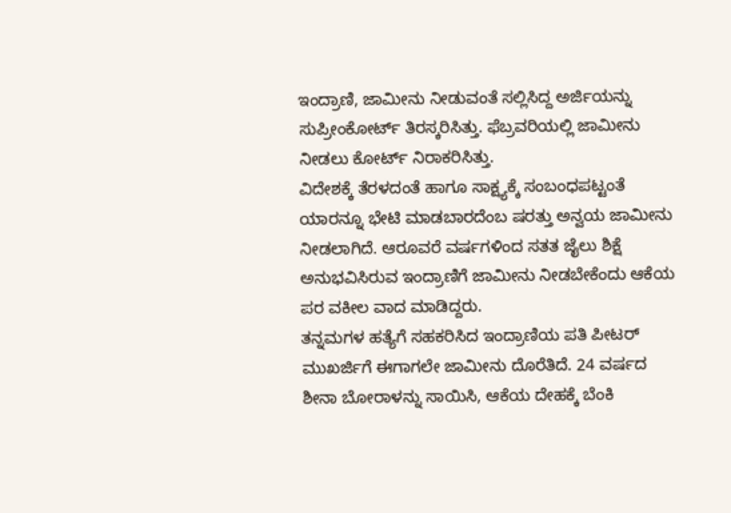ಇಂದ್ರಾಣಿ, ಜಾಮೀನು ನೀಡುವಂತೆ ಸಲ್ಲಿಸಿದ್ದ ಅರ್ಜಿಯನ್ನು ಸುಪ್ರೀಂಕೋರ್ಟ್ ತಿರಸ್ಕರಿಸಿತ್ತು. ಫೆಬ್ರವರಿಯಲ್ಲಿ ಜಾಮೀನು ನೀಡಲು ಕೋರ್ಟ್ ನಿರಾಕರಿಸಿತ್ತು.
ವಿದೇಶಕ್ಕೆ ತೆರಳದಂತೆ ಹಾಗೂ ಸಾಕ್ಷ್ಯಕ್ಕೆ ಸಂಬಂಧಪಟ್ಟಂತೆ ಯಾರನ್ನೂ ಭೇಟಿ ಮಾಡಬಾರದೆಂಬ ಷರತ್ತು ಅನ್ವಯ ಜಾಮೀನು ನೀಡಲಾಗಿದೆ. ಆರೂವರೆ ವರ್ಷಗಳಿಂದ ಸತತ ಜೈಲು ಶಿಕ್ಷೆ ಅನುಭವಿಸಿರುವ ಇಂದ್ರಾಣಿಗೆ ಜಾಮೀನು ನೀಡಬೇಕೆಂದು ಆಕೆಯ ಪರ ವಕೀಲ ವಾದ ಮಾಡಿದ್ದರು.
ತನ್ನಮಗಳ ಹತ್ಯೆಗೆ ಸಹಕರಿಸಿದ ಇಂದ್ರಾಣಿಯ ಪತಿ ಪೀಟರ್ ಮುಖರ್ಜಿಗೆ ಈಗಾಗಲೇ ಜಾಮೀನು ದೊರೆತಿದೆ. 24 ವರ್ಷದ ಶೀನಾ ಬೋರಾಳನ್ನು ಸಾಯಿಸಿ, ಆಕೆಯ ದೇಹಕ್ಕೆ ಬೆಂಕಿ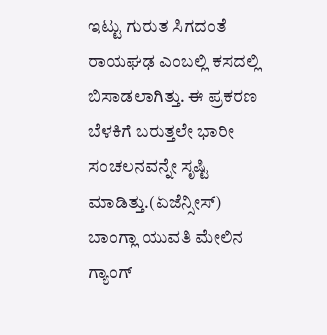ಇಟ್ಟು ಗುರುತ ಸಿಗದಂತೆ ರಾಯಘಢ ಎಂಬಲ್ಲಿ ಕಸದಲ್ಲಿ ಬಿಸಾಡಲಾಗಿತ್ತು. ಈ ಪ್ರಕರಣ ಬೆಳಕಿಗೆ ಬರುತ್ತಲೇ ಭಾರೀ ಸಂಚಲನವನ್ನೇ ಸೃಷ್ಟಿ ಮಾಡಿತ್ತು.(ಏಜೆನ್ಸೀಸ್)
ಬಾಂಗ್ಲಾ ಯುವತಿ ಮೇಲಿನ ಗ್ಯಾಂಗ್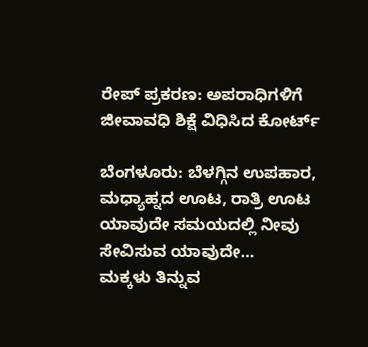ರೇಪ್ ಪ್ರಕರಣ: ಅಪರಾಧಿಗಳಿಗೆ ಜೀವಾವಧಿ ಶಿಕ್ಷೆ ವಿಧಿಸಿದ ಕೋರ್ಟ್

ಬೆಂಗಳೂರು: ಬೆಳಗ್ಗಿನ ಉಪಹಾರ, ಮಧ್ಯಾಹ್ನದ ಊಟ, ರಾತ್ರಿ ಊಟ ಯಾವುದೇ ಸಮಯದಲ್ಲಿ ನೀವು ಸೇವಿಸುವ ಯಾವುದೇ…
ಮಕ್ಕಳು ತಿನ್ನುವ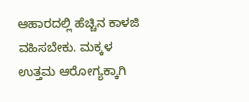ಆಹಾರದಲ್ಲಿ ಹೆಚ್ಚಿನ ಕಾಳಜಿ ವಹಿಸಬೇಕು. ಮಕ್ಕಳ ಉತ್ತಮ ಆರೋಗ್ಯಕ್ಕಾಗಿ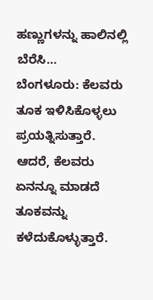ಹಣ್ಣುಗಳನ್ನು ಹಾಲಿನಲ್ಲಿ ಬೆರೆಸಿ…
ಬೆಂಗಳೂರು: ಕೆಲವರು ತೂಕ ಇಳಿಸಿಕೊಳ್ಳಲು ಪ್ರಯತ್ನಿಸುತ್ತಾರೆ. ಆದರೆ, ಕೆಲವರು ಏನನ್ನೂ ಮಾಡದೆ ತೂಕವನ್ನು ಕಳೆದುಕೊಳ್ಳುತ್ತಾರೆ.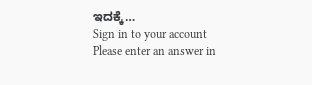ಇದಕ್ಕೆ…
Sign in to your account
Please enter an answer in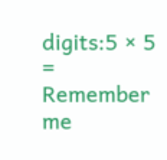digits:5 × 5 =
Remember me